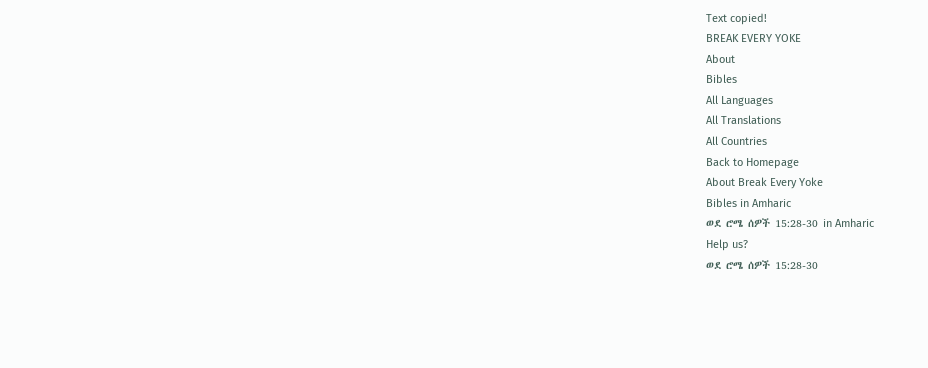Text copied!
BREAK EVERY YOKE
About
Bibles
All Languages
All Translations
All Countries
Back to Homepage
About Break Every Yoke
Bibles in Amharic
ወደ ሮሜ ሰዎች 15:28-30 in Amharic
Help us?
ወደ ሮሜ ሰዎች 15:28-30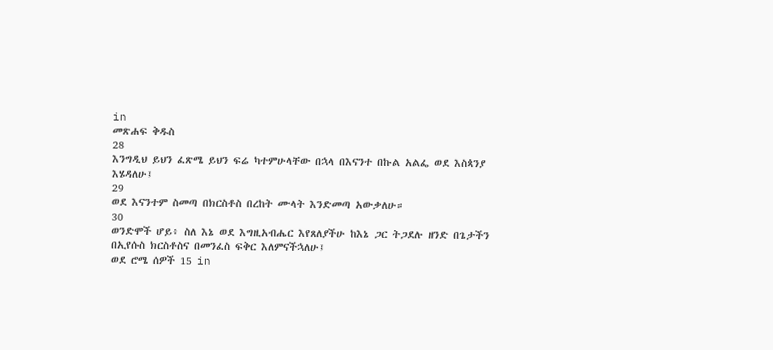in
መጽሐፍ ቅዱስ
28
እንግዲህ ይህን ፈጽሜ ይህን ፍሬ ካተምሁላቸው በኋላ በእናንተ በኩል አልፌ ወደ እስጳንያ እሄዳለሁ፤
29
ወደ እናንተም ስመጣ በክርስቶስ በረከት ሙላት እንድመጣ አውቃለሁ።
30
ወንድሞች ሆይ፥ ስለ እኔ ወደ እግዚአብሔር እየጸለያችሁ ከእኔ ጋር ትጋደሉ ዘንድ በጌታችን በኢየሱስ ክርስቶስና በመንፈስ ፍቅር እለምናችኋለሁ፤
ወደ ሮሜ ሰዎች 15 in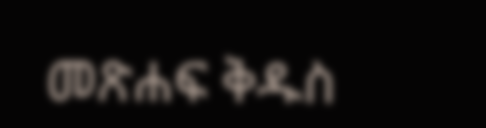መጽሐፍ ቅዱስ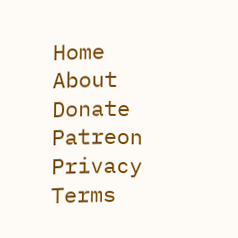Home
About
Donate
Patreon
Privacy
Terms